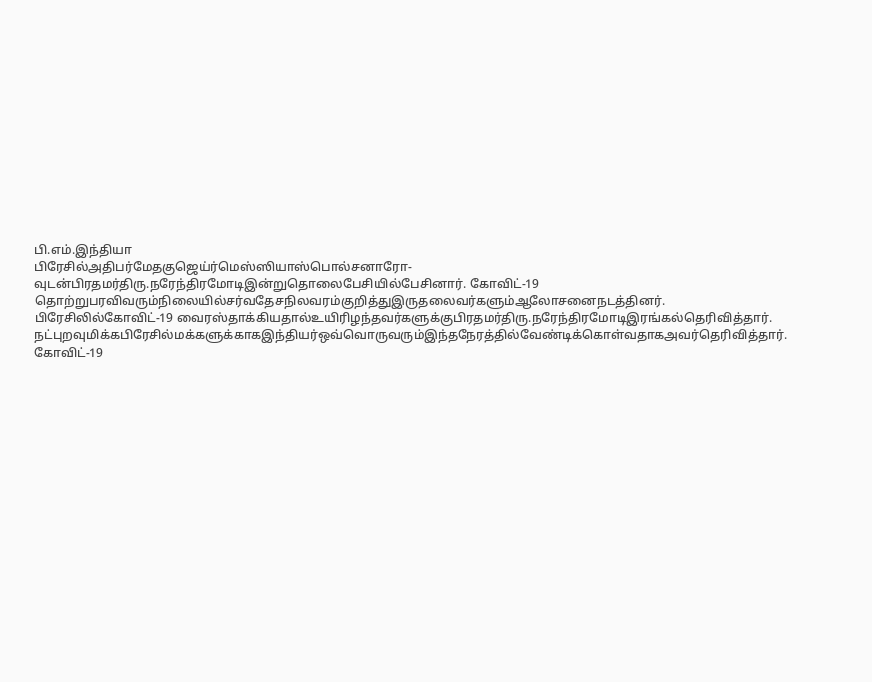பி.எம்.இந்தியா
பிரேசில்அதிபர்மேதகுஜெய்ர்மெஸ்ஸியாஸ்பொல்சனாரோ-வுடன்பிரதமர்திரு.நரேந்திரமோடிஇன்றுதொலைபேசியில்பேசினார். கோவிட்-19 தொற்றுபரவிவரும்நிலையில்சர்வதேசநிலவரம்குறித்துஇருதலைவர்களும்ஆலோசனைநடத்தினர்.
பிரேசிலில்கோவிட்-19 வைரஸ்தாக்கியதால்உயிரிழந்தவர்களுக்குபிரதமர்திரு.நரேந்திரமோடிஇரங்கல்தெரிவித்தார். நட்புறவுமிக்கபிரேசில்மக்களுக்காகஇந்தியர்ஒவ்வொருவரும்இந்தநேரத்தில்வேண்டிக்கொள்வதாகஅவர்தெரிவித்தார்.
கோவிட்-19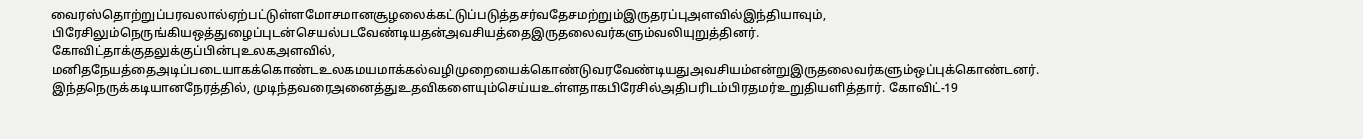வைரஸ்தொற்றுப்பரவலால்ஏற்பட்டுள்ளமோசமானசூழலைக்கட்டுப்படுத்தசர்வதேசமற்றும்இருதரப்புஅளவில்இந்தியாவும், பிரேசிலும்நெருங்கியஒத்துழைப்புடன்செயல்படவேண்டியதன்அவசியத்தைஇருதலைவர்களும்வலியுறுத்தினர். கோவிட்தாக்குதலுக்குப்பின்புஉலகஅளவில், மனிதநேயத்தைஅடிப்படையாகக்கொண்டஉலகமயமாக்கல்வழிமுறையைக்கொண்டுவரவேண்டியதுஅவசியம்என்றுஇருதலைவர்களும்ஒப்புக்கொண்டனர்.
இந்தநெருக்கடியானநேரத்தில், முடிந்தவரைஅனைத்துஉதவிகளையும்செய்யஉள்ளதாகபிரேசில்அதிபரிடம்பிரதமர்உறுதியளித்தார். கோவிட்-19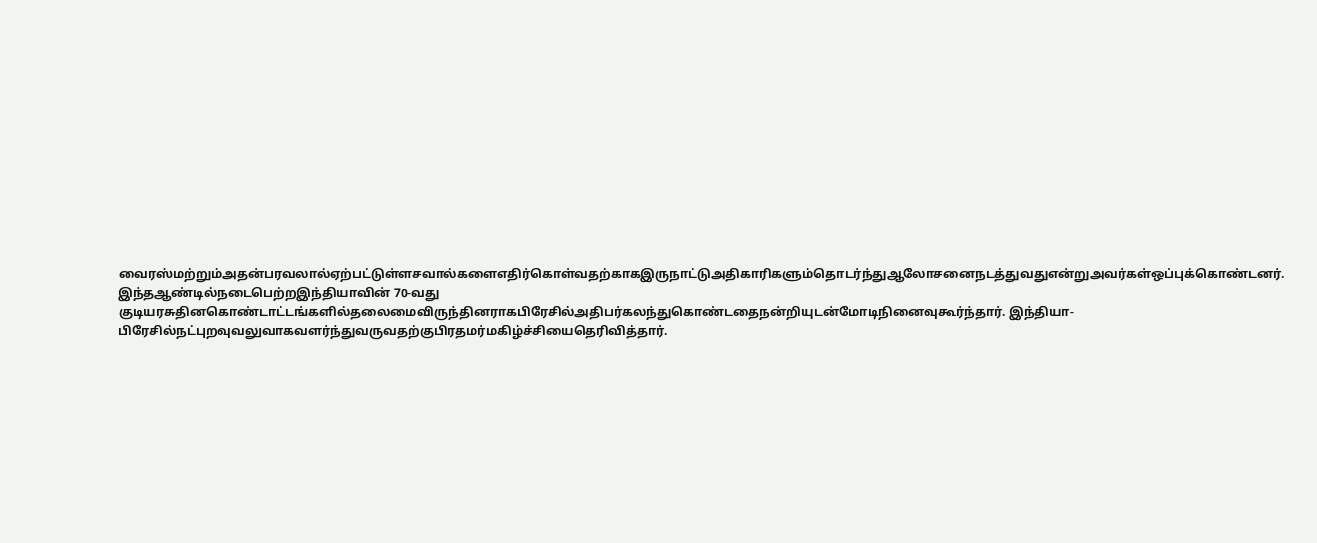வைரஸ்மற்றும்அதன்பரவலால்ஏற்பட்டுள்ளசவால்களைஎதிர்கொள்வதற்காகஇருநாட்டுஅதிகாரிகளும்தொடர்ந்துஆலோசனைநடத்துவதுஎன்றுஅவர்கள்ஒப்புக்கொண்டனர்.
இந்தஆண்டில்நடைபெற்றஇந்தியாவின் 70-வது குடியரசுதினகொண்டாட்டங்களில்தலைமைவிருந்தினராகபிரேசில்அதிபர்கலந்துகொண்டதைநன்றியுடன்மோடிநினைவுகூர்ந்தார். இந்தியா-பிரேசில்நட்புறவுவலுவாகவளர்ந்துவருவதற்குபிரதமர்மகிழ்ச்சியைதெரிவித்தார்.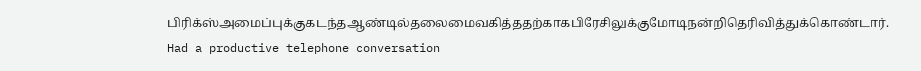பிரிக்ஸ்அமைப்புக்குகடந்தஆண்டில்தலைமைவகித்ததற்காகபிரேசிலுக்குமோடிநன்றிதெரிவித்துக்கொண்டார்.
Had a productive telephone conversation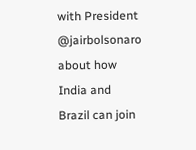with President @jairbolsonaro about how India and Brazil can join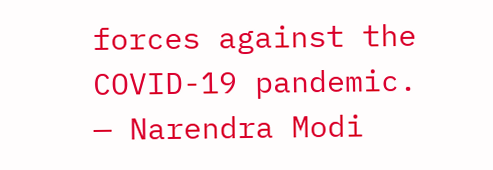forces against the COVID-19 pandemic.
— Narendra Modi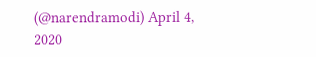(@narendramodi) April 4, 2020